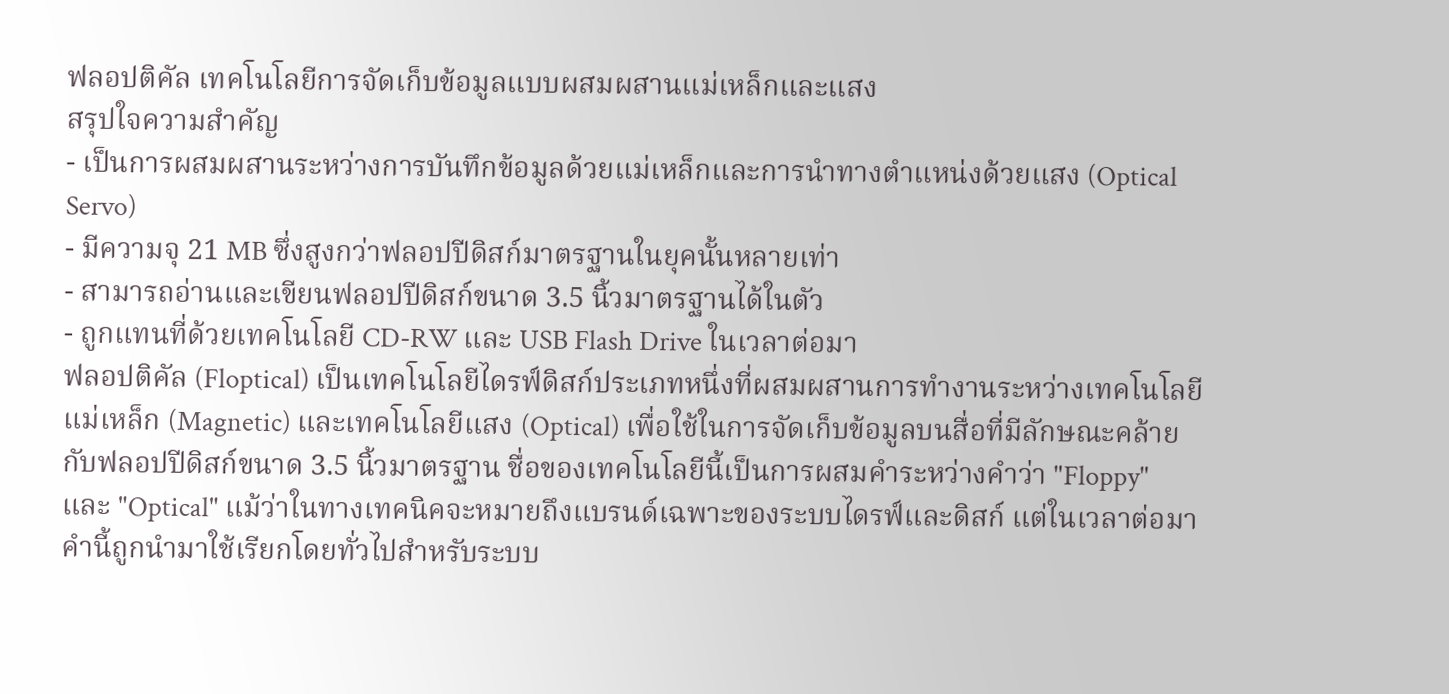ฟลอปติคัล เทคโนโลยีการจัดเก็บข้อมูลแบบผสมผสานแม่เหล็กและแสง
สรุปใจความสำคัญ
- เป็นการผสมผสานระหว่างการบันทึกข้อมูลด้วยแม่เหล็กและการนำทางตำแหน่งด้วยแสง (Optical Servo)
- มีความจุ 21 MB ซึ่งสูงกว่าฟลอปปีดิสก์มาตรฐานในยุคนั้นหลายเท่า
- สามารถอ่านและเขียนฟลอปปีดิสก์ขนาด 3.5 นิ้วมาตรฐานได้ในตัว
- ถูกแทนที่ด้วยเทคโนโลยี CD-RW และ USB Flash Drive ในเวลาต่อมา
ฟลอปติคัล (Floptical) เป็นเทคโนโลยีไดรฟ์ดิสก์ประเภทหนึ่งที่ผสมผสานการทำงานระหว่างเทคโนโลยีแม่เหล็ก (Magnetic) และเทคโนโลยีแสง (Optical) เพื่อใช้ในการจัดเก็บข้อมูลบนสื่อที่มีลักษณะคล้ายกับฟลอปปีดิสก์ขนาด 3.5 นิ้วมาตรฐาน ชื่อของเทคโนโลยีนี้เป็นการผสมคำระหว่างคำว่า "Floppy" และ "Optical" แม้ว่าในทางเทคนิคจะหมายถึงแบรนด์เฉพาะของระบบไดรฟ์และดิสก์ แต่ในเวลาต่อมาคำนี้ถูกนำมาใช้เรียกโดยทั่วไปสำหรับระบบ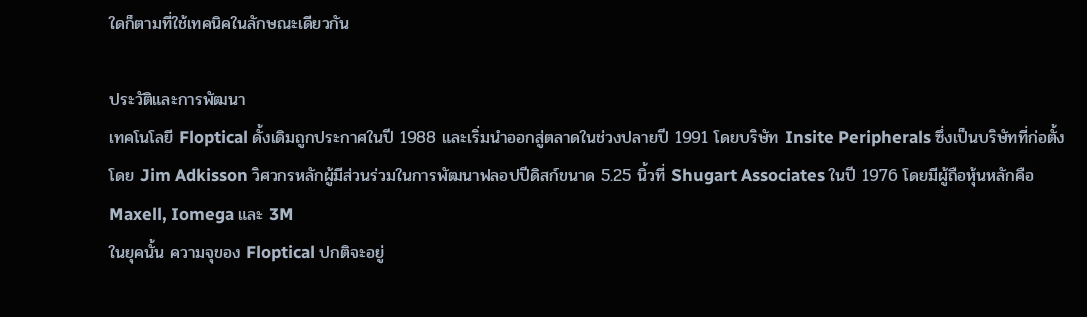ใดก็ตามที่ใช้เทคนิคในลักษณะเดียวกัน

ประวัติและการพัฒนา
เทคโนโลยี Floptical ดั้งเดิมถูกประกาศในปี 1988 และเริ่มนำออกสู่ตลาดในช่วงปลายปี 1991 โดยบริษัท Insite Peripherals ซึ่งเป็นบริษัทที่ก่อตั้งโดย Jim Adkisson วิศวกรหลักผู้มีส่วนร่วมในการพัฒนาฟลอปปีดิสก์ขนาด 5.25 นิ้วที่ Shugart Associates ในปี 1976 โดยมีผู้ถือหุ้นหลักคือ Maxell, Iomega และ 3M
ในยุคนั้น ความจุของ Floptical ปกติจะอยู่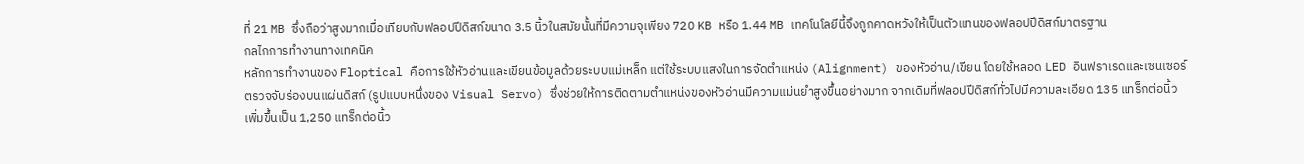ที่ 21 MB ซึ่งถือว่าสูงมากเมื่อเทียบกับฟลอปปีดิสก์ขนาด 3.5 นิ้วในสมัยนั้นที่มีความจุเพียง 720 KB หรือ 1.44 MB เทคโนโลยีนี้จึงถูกคาดหวังให้เป็นตัวแทนของฟลอปปีดิสก์มาตรฐาน
กลไกการทำงานทางเทคนิค
หลักการทำงานของ Floptical คือการใช้หัวอ่านและเขียนข้อมูลด้วยระบบแม่เหล็ก แต่ใช้ระบบแสงในการจัดตำแหน่ง (Alignment) ของหัวอ่าน/เขียน โดยใช้หลอด LED อินฟราเรดและเซนเซอร์ตรวจจับร่องบนแผ่นดิสก์ (รูปแบบหนึ่งของ Visual Servo) ซึ่งช่วยให้การติดตามตำแหน่งของหัวอ่านมีความแม่นยำสูงขึ้นอย่างมาก จากเดิมที่ฟลอปปีดิสก์ทั่วไปมีความละเอียด 135 แทร็กต่อนิ้ว เพิ่มขึ้นเป็น 1,250 แทร็กต่อนิ้ว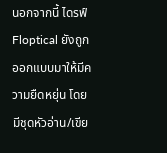นอกจากนี้ ไดรฟ์ Floptical ยังถูกออกแบบมาให้มีความยืดหยุ่น โดยมีชุดหัวอ่าน/เขีย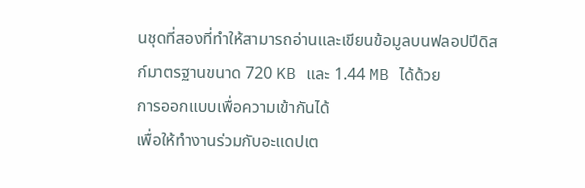นชุดที่สองที่ทำให้สามารถอ่านและเขียนข้อมูลบนฟลอปปีดิสก์มาตรฐานขนาด 720 KB และ 1.44 MB ได้ด้วย
การออกแบบเพื่อความเข้ากันได้
เพื่อให้ทำงานร่วมกับอะแดปเต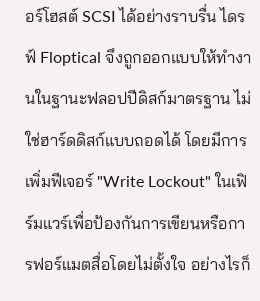อร์โฮสต์ SCSI ได้อย่างราบรื่น ไดรฟ์ Floptical จึงถูกออกแบบให้ทำงานในฐานะฟลอปปีดิสก์มาตรฐาน ไม่ใช่ฮาร์ดดิสก์แบบถอดได้ โดยมีการเพิ่มฟีเจอร์ "Write Lockout" ในเฟิร์มแวร์เพื่อป้องกันการเขียนหรือการฟอร์แมตสื่อโดยไม่ตั้งใจ อย่างไรก็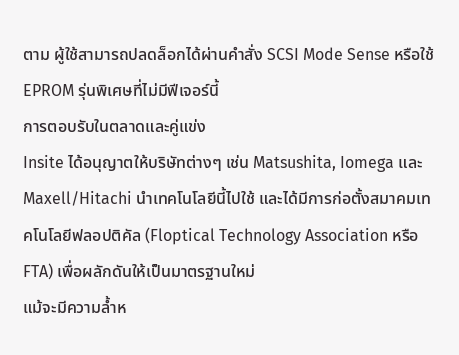ตาม ผู้ใช้สามารถปลดล็อกได้ผ่านคำสั่ง SCSI Mode Sense หรือใช้ EPROM รุ่นพิเศษที่ไม่มีฟีเจอร์นี้
การตอบรับในตลาดและคู่แข่ง
Insite ได้อนุญาตให้บริษัทต่างๆ เช่น Matsushita, Iomega และ Maxell/Hitachi นำเทคโนโลยีนี้ไปใช้ และได้มีการก่อตั้งสมาคมเทคโนโลยีฟลอปติคัล (Floptical Technology Association หรือ FTA) เพื่อผลักดันให้เป็นมาตรฐานใหม่
แม้จะมีความล้ำห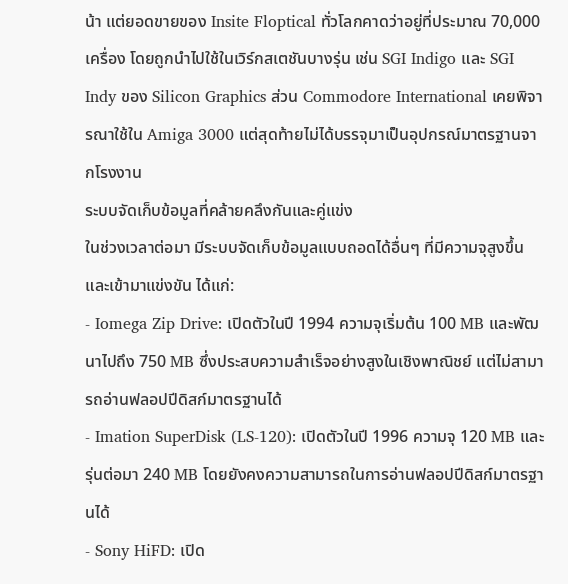น้า แต่ยอดขายของ Insite Floptical ทั่วโลกคาดว่าอยู่ที่ประมาณ 70,000 เครื่อง โดยถูกนำไปใช้ในเวิร์กสเตชันบางรุ่น เช่น SGI Indigo และ SGI Indy ของ Silicon Graphics ส่วน Commodore International เคยพิจารณาใช้ใน Amiga 3000 แต่สุดท้ายไม่ได้บรรจุมาเป็นอุปกรณ์มาตรฐานจากโรงงาน
ระบบจัดเก็บข้อมูลที่คล้ายคลึงกันและคู่แข่ง
ในช่วงเวลาต่อมา มีระบบจัดเก็บข้อมูลแบบถอดได้อื่นๆ ที่มีความจุสูงขึ้นและเข้ามาแข่งขัน ได้แก่:
- Iomega Zip Drive: เปิดตัวในปี 1994 ความจุเริ่มต้น 100 MB และพัฒนาไปถึง 750 MB ซึ่งประสบความสำเร็จอย่างสูงในเชิงพาณิชย์ แต่ไม่สามารถอ่านฟลอปปีดิสก์มาตรฐานได้
- Imation SuperDisk (LS-120): เปิดตัวในปี 1996 ความจุ 120 MB และรุ่นต่อมา 240 MB โดยยังคงความสามารถในการอ่านฟลอปปีดิสก์มาตรฐานได้
- Sony HiFD: เปิด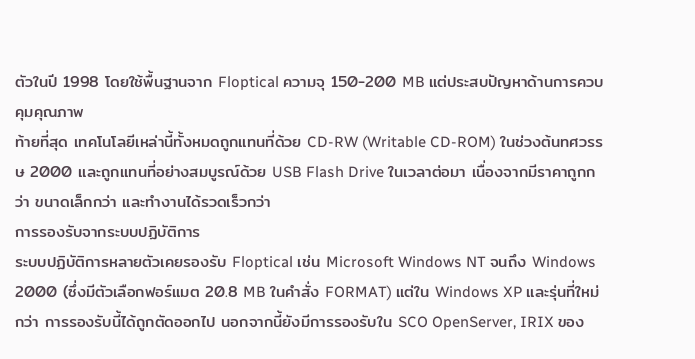ตัวในปี 1998 โดยใช้พื้นฐานจาก Floptical ความจุ 150-200 MB แต่ประสบปัญหาด้านการควบคุมคุณภาพ
ท้ายที่สุด เทคโนโลยีเหล่านี้ทั้งหมดถูกแทนที่ด้วย CD-RW (Writable CD-ROM) ในช่วงต้นทศวรรษ 2000 และถูกแทนที่อย่างสมบูรณ์ด้วย USB Flash Drive ในเวลาต่อมา เนื่องจากมีราคาถูกกว่า ขนาดเล็กกว่า และทำงานได้รวดเร็วกว่า
การรองรับจากระบบปฏิบัติการ
ระบบปฏิบัติการหลายตัวเคยรองรับ Floptical เช่น Microsoft Windows NT จนถึง Windows 2000 (ซึ่งมีตัวเลือกฟอร์แมต 20.8 MB ในคำสั่ง FORMAT) แต่ใน Windows XP และรุ่นที่ใหม่กว่า การรองรับนี้ได้ถูกตัดออกไป นอกจากนี้ยังมีการรองรับใน SCO OpenServer, IRIX ของ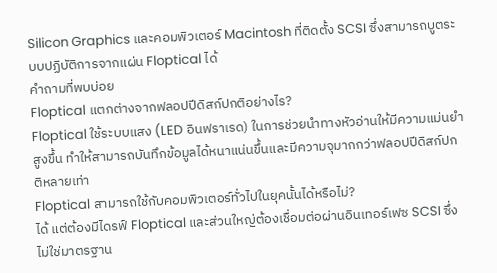Silicon Graphics และคอมพิวเตอร์ Macintosh ที่ติดตั้ง SCSI ซึ่งสามารถบูตระบบปฏิบัติการจากแผ่น Floptical ได้
คำถามที่พบบ่อย
Floptical แตกต่างจากฟลอปปีดิสก์ปกติอย่างไร?
Floptical ใช้ระบบแสง (LED อินฟราเรด) ในการช่วยนำทางหัวอ่านให้มีความแม่นยำสูงขึ้น ทำให้สามารถบันทึกข้อมูลได้หนาแน่นขึ้นและมีความจุมากกว่าฟลอปปีดิสก์ปกติหลายเท่า
Floptical สามารถใช้กับคอมพิวเตอร์ทั่วไปในยุคนั้นได้หรือไม่?
ได้ แต่ต้องมีไดรฟ์ Floptical และส่วนใหญ่ต้องเชื่อมต่อผ่านอินเทอร์เฟซ SCSI ซึ่งไม่ใช่มาตรฐาน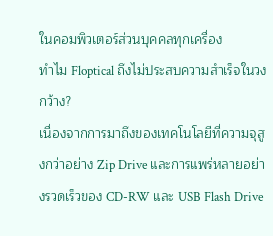ในคอมพิวเตอร์ส่วนบุคคลทุกเครื่อง
ทำไม Floptical ถึงไม่ประสบความสำเร็จในวงกว้าง?
เนื่องจากการมาถึงของเทคโนโลยีที่ความจุสูงกว่าอย่าง Zip Drive และการแพร่หลายอย่างรวดเร็วของ CD-RW และ USB Flash Drive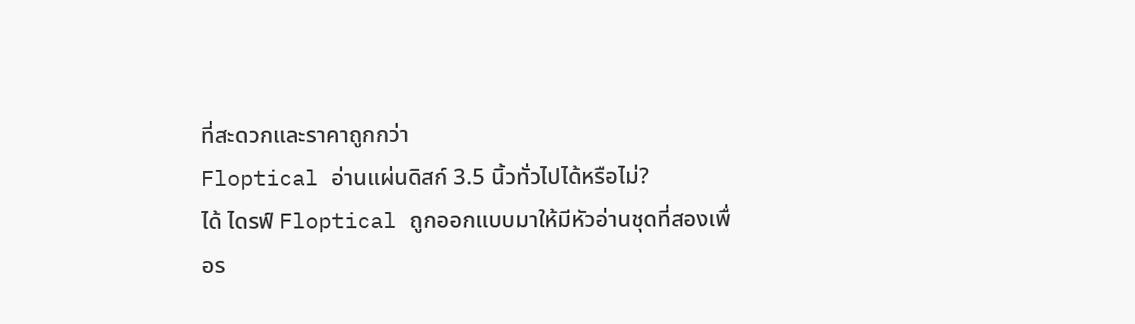ที่สะดวกและราคาถูกกว่า
Floptical อ่านแผ่นดิสก์ 3.5 นิ้วทั่วไปได้หรือไม่?
ได้ ไดรฟ์ Floptical ถูกออกแบบมาให้มีหัวอ่านชุดที่สองเพื่อร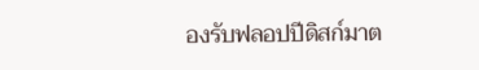องรับฟลอปปีดิสก์มาต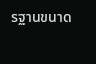รฐานขนาด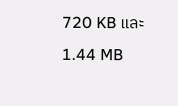720 KB และ 1.44 MB